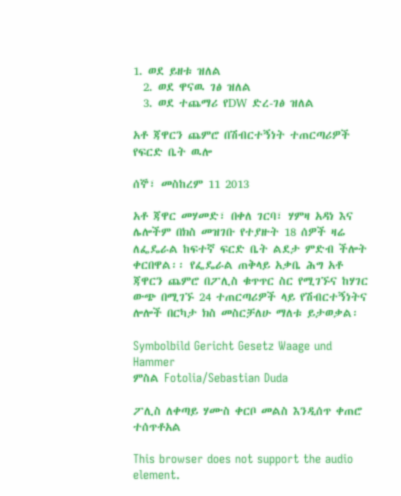1. ወደ ይዘቱ ዝለል
  2. ወደ ዋናዉ ገፅ ዝለል
  3. ወደ ተጨማሪ የDW ድረ-ገፅ ዝለል

አቶ ጃዋርን ጨምሮ በሽብርተኝነት ተጠርጣሪዎች የፍርድ ቤት ዉሎ

ሰኞ፣ መስከረም 11 2013

አቶ ጃዋር መሃመድ፣ በቀለ ገርባ፣ ሃምዛ አዳነ እና ሌሎችም በክስ መዝገቡ የተያዙት 18 ሰዎች ዛሬ ለፌዴራል ከፍተኛ ፍርድ ቤት ልደታ ምድብ ችሎት ቀርበዋል፡፡ የፌዴራል ጠቅላይ አቃቤ ሕግ አቶ ጃዋርን ጨምሮ በፖሊስ ቁጥጥር ስር የሚገኙና ከሃገር ውጭ በሚገኙ 24 ተጠርጣሪዎች ላይ የሽብርተኝነትና ሎሎች በርካታ ክስ መስርቻለሁ ማለቱ ይታወቃል፡

Symbolbild Gericht Gesetz Waage und Hammer
ምስል Fotolia/Sebastian Duda

ፖሊስ ለቀጣይ ሃሙስ ቀርቦ መልስ እንዲሰጥ ቀጠሮ ተሰጥቶአል

This browser does not support the audio element.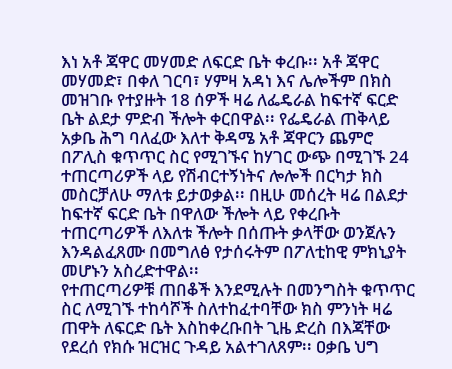እነ አቶ ጃዋር መሃመድ ለፍርድ ቤት ቀረቡ፡፡ አቶ ጃዋር መሃመድ፣ በቀለ ገርባ፣ ሃምዛ አዳነ እና ሌሎችም በክስ መዝገቡ የተያዙት 18 ሰዎች ዛሬ ለፌዴራል ከፍተኛ ፍርድ ቤት ልደታ ምድብ ችሎት ቀርበዋል፡፡ የፌዴራል ጠቅላይ አቃቤ ሕግ ባለፈው እለተ ቅዳሜ አቶ ጃዋርን ጨምሮ በፖሊስ ቁጥጥር ስር የሚገኙና ከሃገር ውጭ በሚገኙ 24 ተጠርጣሪዎች ላይ የሽብርተኝነትና ሎሎች በርካታ ክስ መስርቻለሁ ማለቱ ይታወቃል፡፡ በዚሁ መሰረት ዛሬ በልደታ ከፍተኛ ፍርድ ቤት በዋለው ችሎት ላይ የቀረቡት ተጠርጣሪዎች ለእለቱ ችሎት በሰጡት ቃላቸው ወንጀሉን እንዳልፈጸሙ በመግለፅ የታሰሩትም በፖለቲከዊ ምክኒያት መሆኑን አስረድተዋል፡፡
የተጠርጣሪዎቹ ጠበቆች እንደሚሉት በመንግስት ቁጥጥር ስር ለሚገኙ ተከሳሾች ስለተከፈተባቸው ክስ ምንነት ዛሬ ጠዋት ለፍርድ ቤት እስከቀረቡበት ጊዜ ድረስ በእጃቸው የደረሰ የክሱ ዝርዝር ጉዳይ አልተገለጸም፡፡ ዐቃቤ ህግ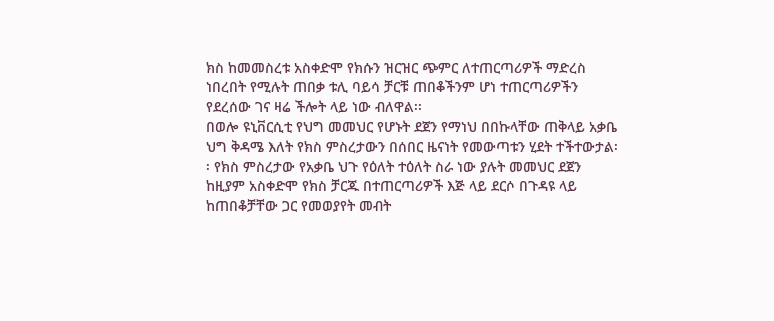ክስ ከመመስረቱ አስቀድሞ የክሱን ዝርዝር ጭምር ለተጠርጣሪዎች ማድረስ ነበረበት የሚሉት ጠበቃ ቱሊ ባይሳ ቻርቹ ጠበቆችንም ሆነ ተጠርጣሪዎችን የደረሰው ገና ዛሬ ችሎት ላይ ነው ብለዋል፡፡
በወሎ ዩኒቨርሲቲ የህግ መመህር የሆኑት ደጀን የማነህ በበኩላቸው ጠቅላይ አቃቤ ህግ ቅዳሜ እለት የክስ ምስረታውን በሰበር ዜናነት የመውጣቱን ሂደት ተችተውታል፡፡ የክስ ምስረታው የአቃቤ ህጉ የዕለት ተዕለት ስራ ነው ያሉት መመህር ደጀን ከዚያም አስቀድሞ የክስ ቻርጁ በተጠርጣሪዎች እጅ ላይ ደርሶ በጉዳዩ ላይ ከጠበቆቻቸው ጋር የመወያየት መብት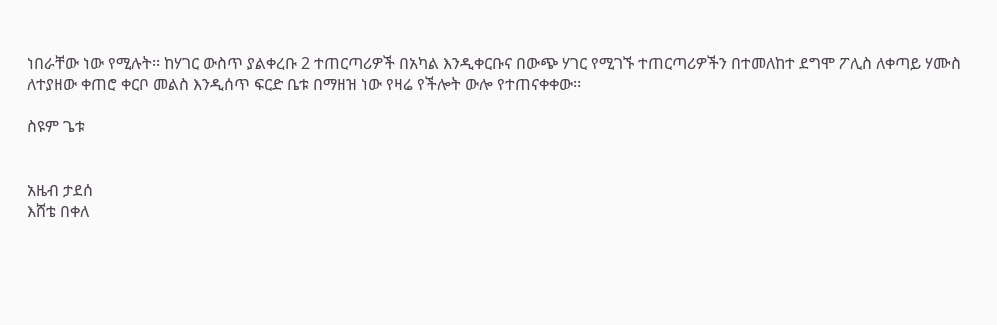ነበራቸው ነው የሚሉት፡፡ ከሃገር ውስጥ ያልቀረቡ 2 ተጠርጣሪዎች በአካል እንዲቀርቡና በውጭ ሃገር የሚገኙ ተጠርጣሪዎችን በተመለከተ ደግሞ ፖሊስ ለቀጣይ ሃሙስ ለተያዘው ቀጠሮ ቀርቦ መልስ እንዲሰጥ ፍርድ ቤቱ በማዘዝ ነው የዛሬ የችሎት ውሎ የተጠናቀቀው፡፡

ስዩም ጌቱ


አዜብ ታደሰ
እሸቴ በቀለ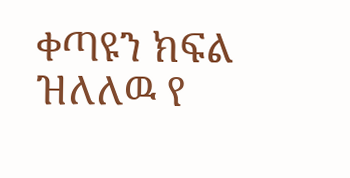ቀጣዩን ክፍል ዝለለዉ የ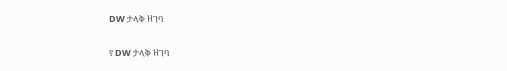DW ታላቅ ዘገባ

የ DW ታላቅ ዘገባ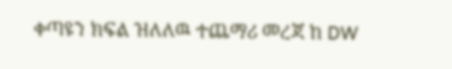ቀጣዩን ክፍል ዝለለዉ ተጨማሪ መረጃ ከ DW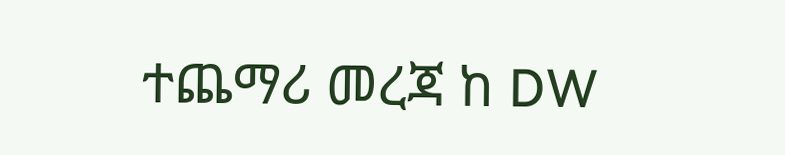ተጨማሪ መረጃ ከ DW